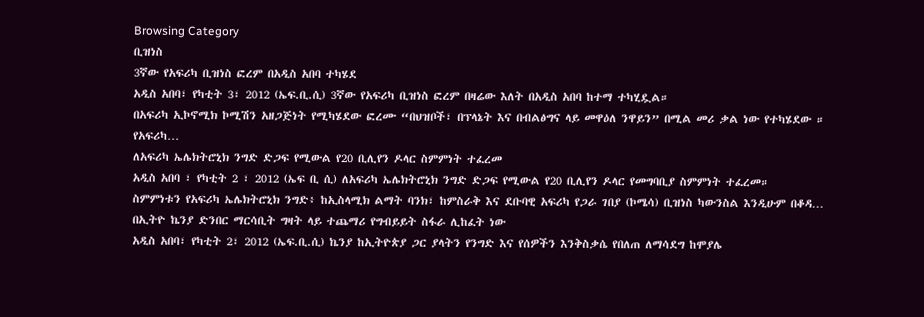Browsing Category
ቢዝነስ
3ኛው የአፍሪካ ቢዝነስ ፎረም በአዲስ አበባ ተካሄደ
አዲስ አበባ፣ የካቲት 3፣ 2012 (ኤፍ.ቢ.ሲ) 3ኛው የአፍሪካ ቢዝነስ ፎረም በዛሬው እለት በአዲስ አበባ ከተማ ተካሂዷል።
በአፍሪካ ኢኮኖሚክ ኮሚሽን አዘጋጅነት የሚካሄደው ፎረሙ “በህዝቦች፣ በፕላኔት እና በብልፅግና ላይ መዋዕለ ንዋይን” በሚል መሪ ቃል ነው የተካሄደው ።
የአፍሪካ…
ለአፍሪካ ኤሌክትሮኒክ ንግድ ድጋፍ የሚውል የ20 ቢሊየን ዶላር ስምምነት ተፈረመ
አዲስ አበባ ፣ የካቲት 2 ፣ 2012 (ኤፍ ቢ ሲ) ለአፍሪካ ኤሌክትሮኒክ ንግድ ድጋፍ የሚውል የ20 ቢሊየን ዶላር የመግባቢያ ስምምነት ተፈረመ።
ስምምነቱን የአፍሪካ ኤሌክትሮኒክ ንግድ፥ ከኢስላሚክ ልማት ባንክ፣ ከምስራቅ እና ደቡባዊ አፍሪካ የጋራ ገበያ (ኮሜሳ) ቢዝነስ ካውንስል እንዲሁም በቆዳ…
በኢትዮ ኬንያ ድንበር ማርሳቢት ግዛት ላይ ተጨማሪ የግብይይት ስፋራ ሊከፈት ነው
አዲስ አበባ፣ የካቲት 2፣ 2012 (ኤፍ.ቢ.ሲ) ኬንያ ከኢትዮጵያ ጋር ያላትን የንግድ እና የሰዎችን እንቅስቃሴ የበለጠ ለማሳደግ ከሞያሌ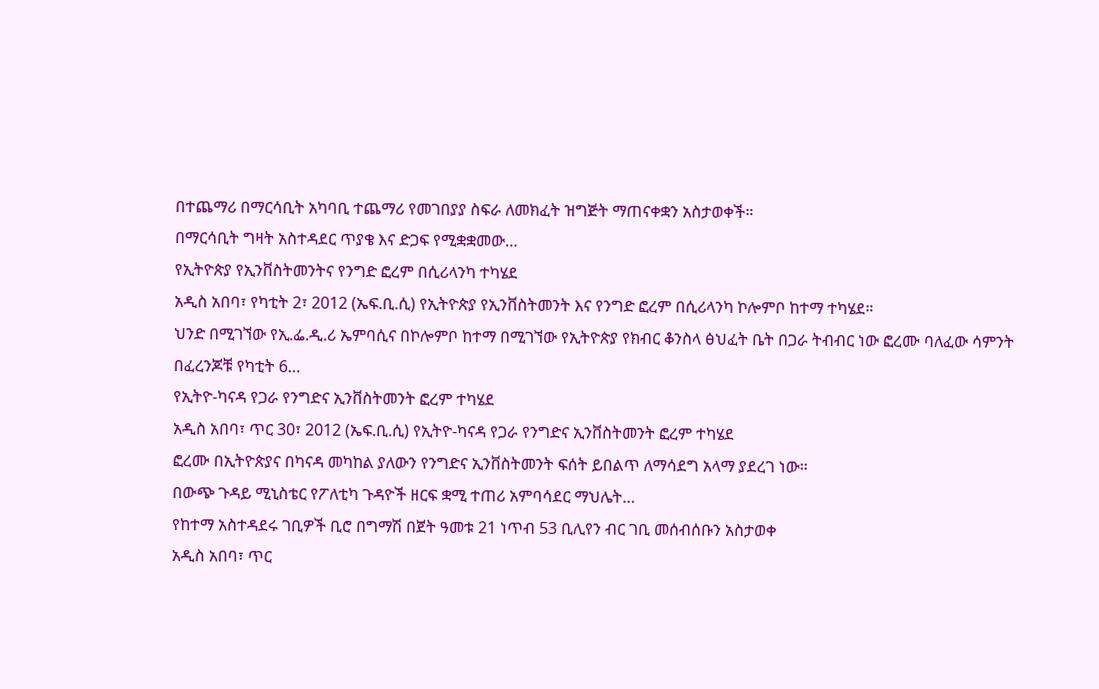በተጨማሪ በማርሳቢት አካባቢ ተጨማሪ የመገበያያ ስፍራ ለመክፈት ዝግጅት ማጠናቀቋን አስታወቀች።
በማርሳቢት ግዛት አስተዳደር ጥያቄ እና ድጋፍ የሚቋቋመው…
የኢትዮጵያ የኢንቨስትመንትና የንግድ ፎረም በሲሪላንካ ተካሄደ
አዲስ አበባ፣ የካቲት 2፣ 2012 (ኤፍ.ቢ.ሲ) የኢትዮጵያ የኢንቨስትመንት እና የንግድ ፎረም በሲሪላንካ ኮሎምቦ ከተማ ተካሄደ።
ህንድ በሚገኘው የኢ.ፌ.ዲ.ሪ ኤምባሲና በኮሎምቦ ከተማ በሚገኘው የኢትዮጵያ የክብር ቆንስላ ፅህፈት ቤት በጋራ ትብብር ነው ፎረሙ ባለፈው ሳምንት በፈረንጆቹ የካቲት 6…
የኢትዮ-ካናዳ የጋራ የንግድና ኢንቨስትመንት ፎረም ተካሄደ
አዲስ አበባ፣ ጥር 30፣ 2012 (ኤፍ.ቢ.ሲ) የኢትዮ-ካናዳ የጋራ የንግድና ኢንቨስትመንት ፎረም ተካሄደ
ፎረሙ በኢትዮጵያና በካናዳ መካከል ያለውን የንግድና ኢንቨስትመንት ፍሰት ይበልጥ ለማሳደግ አላማ ያደረገ ነው።
በውጭ ጉዳይ ሚኒስቴር የፖለቲካ ጉዳዮች ዘርፍ ቋሚ ተጠሪ አምባሳደር ማህሌት…
የከተማ አስተዳደሩ ገቢዎች ቢሮ በግማሽ በጀት ዓመቱ 21 ነጥብ 53 ቢሊየን ብር ገቢ መሰብሰቡን አስታወቀ
አዲስ አበባ፣ ጥር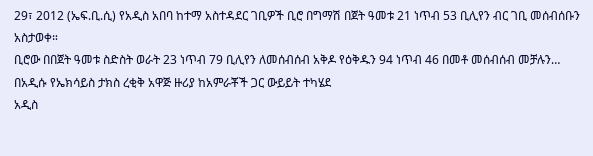29፣ 2012 (ኤፍ.ቢ.ሲ) የአዲስ አበባ ከተማ አስተዳደር ገቢዎች ቢሮ በግማሽ በጀት ዓመቱ 21 ነጥብ 53 ቢሊየን ብር ገቢ መሰብሰቡን አስታወቀ።
ቢሮው በበጀት ዓመቱ ስድስት ወራት 23 ነጥብ 79 ቢሊየን ለመሰብሰብ አቅዶ የዕቅዱን 94 ነጥብ 46 በመቶ መሰብሰብ መቻሉን…
በአዲሱ የኤክሳይስ ታክስ ረቂቅ አዋጅ ዙሪያ ከአምራቾች ጋር ውይይት ተካሄደ
አዲስ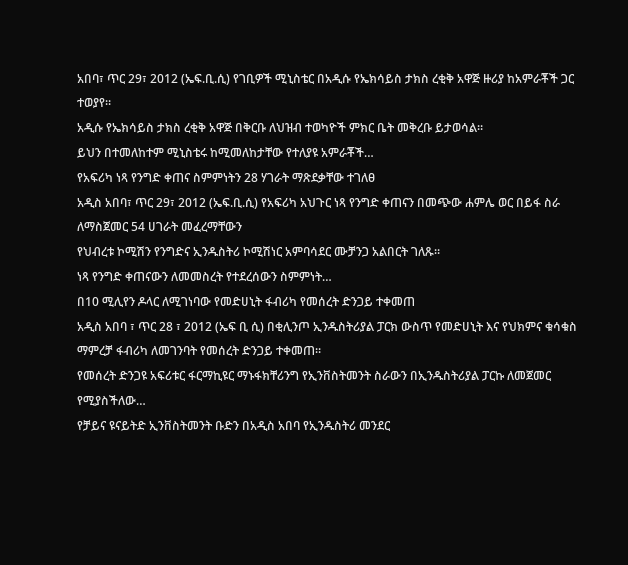አበባ፣ ጥር 29፣ 2012 (ኤፍ.ቢ.ሲ) የገቢዎች ሚኒስቴር በአዲሱ የኤክሳይስ ታክስ ረቂቅ አዋጅ ዙሪያ ከአምራቾች ጋር ተወያየ።
አዲሱ የኤክሳይስ ታክስ ረቂቅ አዋጅ በቅርቡ ለህዝብ ተወካዮች ምክር ቤት መቅረቡ ይታወሳል።
ይህን በተመለከተም ሚኒስቴሩ ከሚመለከታቸው የተለያዩ አምራቾች…
የአፍሪካ ነጻ የንግድ ቀጠና ስምምነትን 28 ሃገራት ማጽደቃቸው ተገለፀ
አዲስ አበባ፣ ጥር 29፣ 2012 (ኤፍ.ቢ.ሲ) የአፍሪካ አህጉር ነጻ የንግድ ቀጠናን በመጭው ሐምሌ ወር በይፋ ስራ ለማስጀመር 54 ሀገራት መፈረማቸውን
የህብረቱ ኮሚሽን የንግድና ኢንዱስትሪ ኮሚሽነር አምባሳደር ሙቻንጋ አልበርት ገለጹ።
ነጻ የንግድ ቀጠናውን ለመመስረት የተደረሰውን ስምምነት…
በ10 ሚሊየን ዶላር ለሚገነባው የመድሀኒት ፋብሪካ የመሰረት ድንጋይ ተቀመጠ
አዲስ አበባ ፣ ጥር 28 ፣ 2012 (ኤፍ ቢ ሲ) በቂሊንጦ ኢንዱስትሪያል ፓርክ ውስጥ የመድሀኒት እና የህክምና ቁሳቁስ ማምረቻ ፋብሪካ ለመገንባት የመሰረት ድንጋይ ተቀመጠ።
የመሰረት ድንጋዩ አፍሪቱር ፋርማኪዩር ማኑፋክቸሪንግ የኢንቨስትመንት ስራውን በኢንዱስትሪያል ፓርኩ ለመጀመር የሚያስችለው…
የቻይና ዩናይትድ ኢንቨስትመንት ቡድን በአዲስ አበባ የኢንዱስትሪ መንደር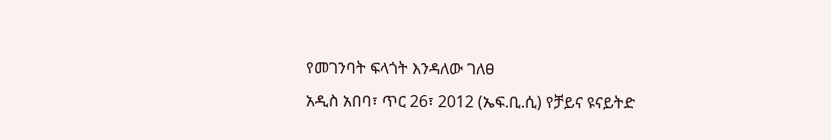የመገንባት ፍላጎት እንዳለው ገለፀ
አዲስ አበባ፣ ጥር 26፣ 2012 (ኤፍ.ቢ.ሲ) የቻይና ዩናይትድ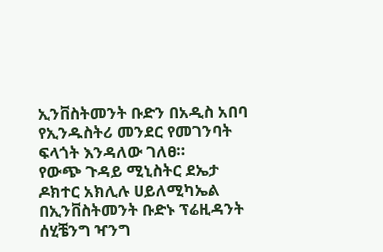ኢንቨስትመንት ቡድን በአዲስ አበባ የኢንዱስትሪ መንደር የመገንባት ፍላጎት እንዳለው ገለፀ።
የውጭ ጉዳይ ሚኒስትር ደኤታ ዶክተር አክሊሉ ሀይለሚካኤል በኢንቨስትመንት ቡድኑ ፕሬዚዳንት ሰሂቼንግ ዣንግ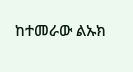ከተመራው ልኡክ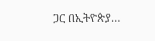ጋር በኢትዮጵያ…